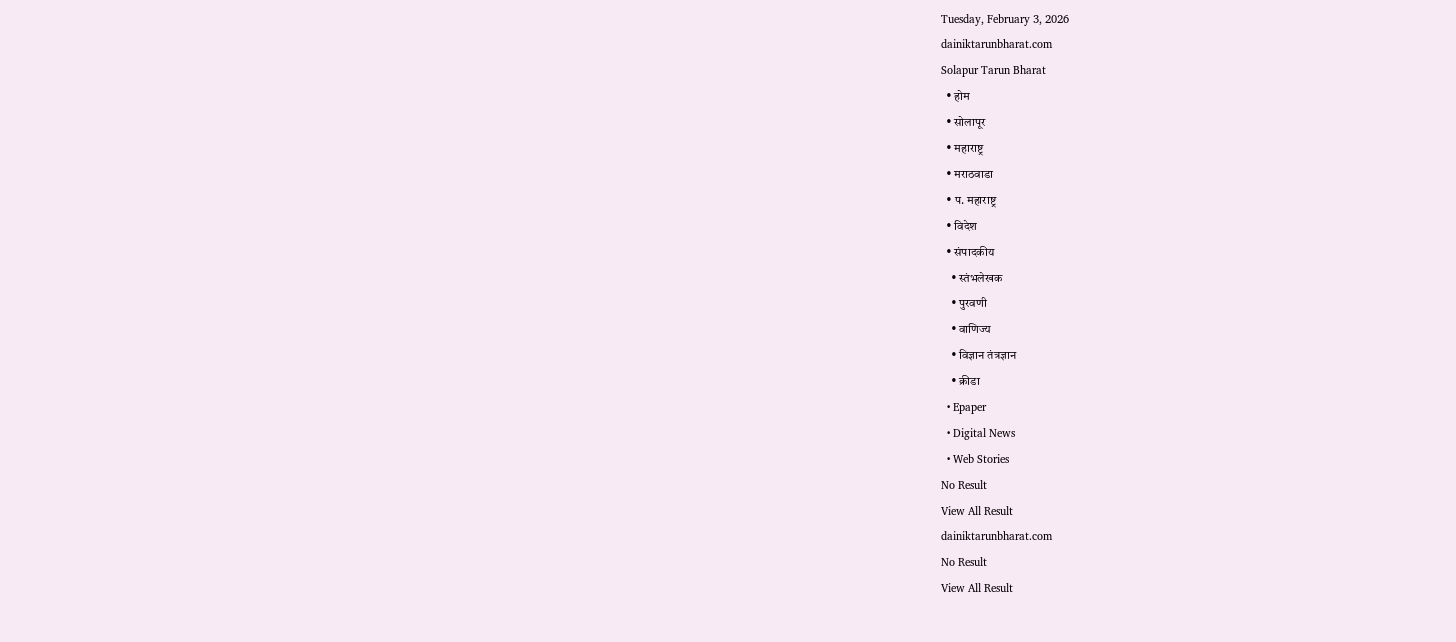Tuesday, February 3, 2026
dainiktarunbharat.com
Solapur Tarun Bharat
  • होम
  • सोलापूर
  • महाराष्ट्र
  • मराठवाडा
  • प. महाराष्ट्र
  • विदेश
  • संपादकीय
    • स्तंभलेखक
    • पुरवणी
    • वाणिज्य
    • विज्ञान तंत्रज्ञान
    • क्रीडा
  • Epaper
  • Digital News
  • Web Stories
No Result
View All Result
dainiktarunbharat.com
No Result
View All Result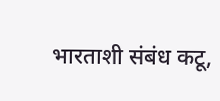भारताशी संबंध कटू,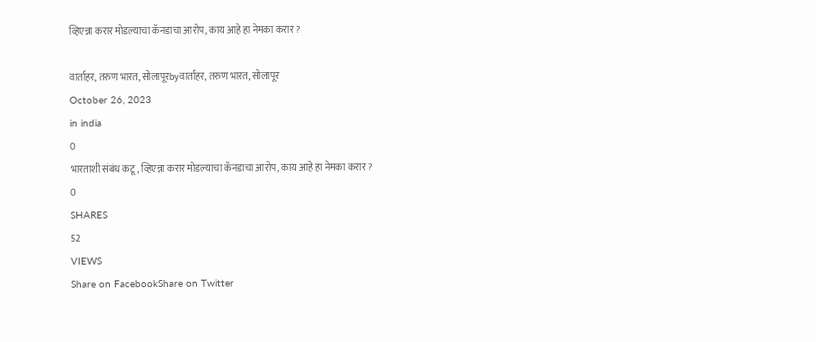व्हिएन्ना करार मोडल्याचा कॅनडाचा आरोप, काय आहे हा नेमका करार ?

वार्ताहर, तरुण भारत, सोलापूरbyवार्ताहर, तरुण भारत, सोलापूर
October 26, 2023
in india
0
भारताशी संबंध कटू, व्हिएन्ना करार मोडल्याचा कॅनडाचा आरोप, काय आहे हा नेमका करार ?
0
SHARES
52
VIEWS
Share on FacebookShare on Twitter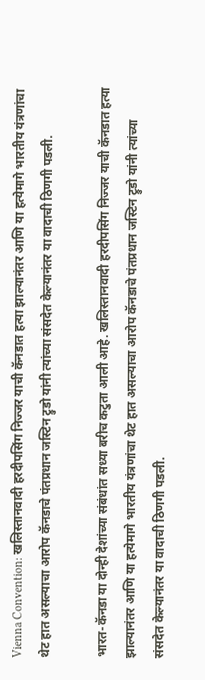Vienna Convention: खलिस्तानवादी हरदीपसिंग निज्जर याची कॅनडात हत्या झाल्यानंतर आणि या हत्येमागे भारतीय यंत्रणांचा थेट हात असल्याचा आरोप कॅनडाचे पंतप्रधान जस्टिन ट्रुडो यांनी त्यांच्या संसदेत केल्यानंतर या वादाची ठिणगी पडली.

भारत-कॅनडा या दोन्ही देशांच्या संबंधांत सध्या बरीच कटुता आली आहे. खलिस्तानवादी हरदीपसिंग निज्जर याची कॅनडात हत्या झाल्यानंतर आणि या हत्येमागे भारतीय यंत्रणांचा थेट हात असल्याचा आरोप कॅनडाचे पंतप्रधान जस्टिन ट्रुडो यांनी त्यांच्या संसदेत केल्यानंतर या वादाची ठिणगी पडली.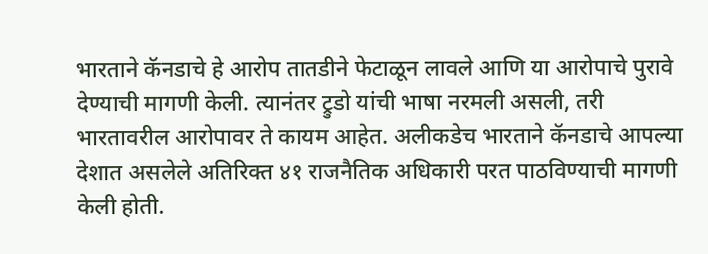भारताने कॅनडाचे हे आरोप तातडीने फेटाळून लावले आणि या आरोपाचे पुरावे देण्याची मागणी केली. त्यानंतर ट्रुडो यांची भाषा नरमली असली, तरी भारतावरील आरोपावर ते कायम आहेत. अलीकडेच भारताने कॅनडाचे आपल्या देशात असलेले अतिरिक्त ४१ राजनैतिक अधिकारी परत पाठविण्याची मागणी केली होती.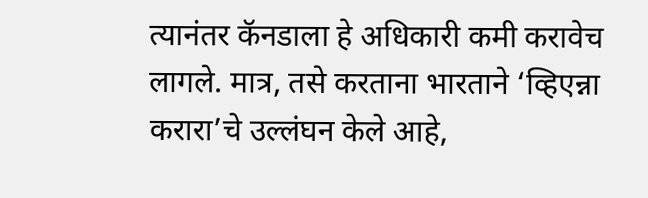त्यानंतर कॅनडाला हे अधिकारी कमी करावेच लागले. मात्र, तसे करताना भारताने ‘व्हिएन्ना करारा’चे उल्लंघन केले आहे,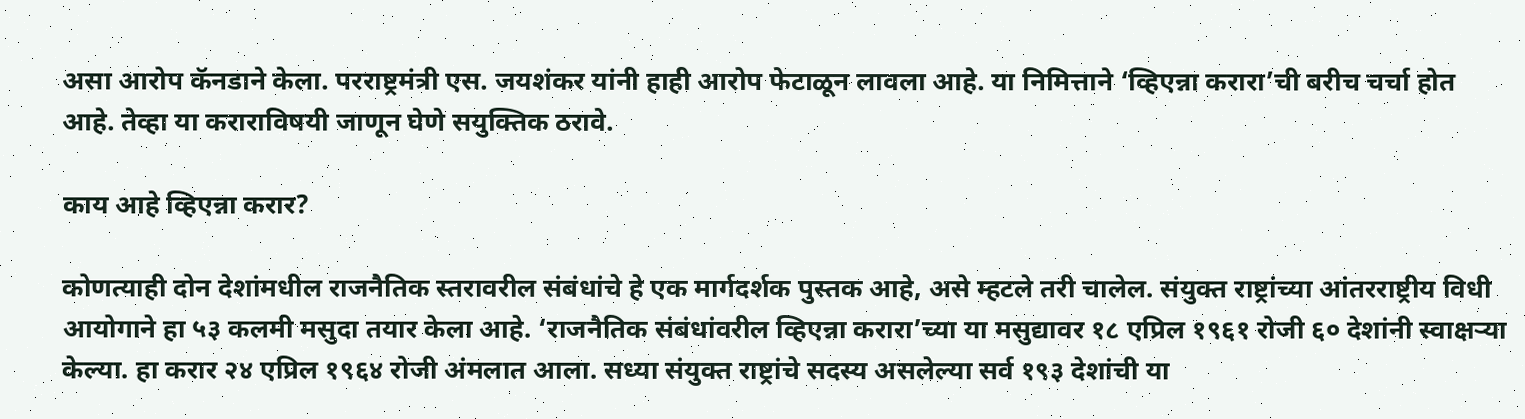असा आरोप कॅनडाने केला. परराष्ट्रमंत्री एस. जयशंकर यांनी हाही आरोप फेटाळून लावला आहे. या निमित्ताने ‘व्हिएन्ना करारा’ची बरीच चर्चा होत आहे. तेव्हा या कराराविषयी जाणून घेणे सयुक्तिक ठरावे.

काय आहे व्हिएन्ना करार?

कोणत्याही दोन देशांमधील राजनैतिक स्तरावरील संबंधांचे हे एक मार्गदर्शक पुस्तक आहे, असे म्हटले तरी चालेल. संयुक्त राष्ट्रांच्या आंतरराष्ट्रीय विधी आयोगाने हा ५३ कलमी मसुदा तयार केला आहे. ‘राजनैतिक संबंधांवरील व्हिएन्ना करारा’च्या या मसुद्यावर १८ एप्रिल १९६१ रोजी ६० देशांनी स्वाक्षऱ्या केल्या. हा करार २४ एप्रिल १९६४ रोजी अंमलात आला. सध्या संयुक्त राष्ट्रांचे सदस्य असलेल्या सर्व १९३ देशांची या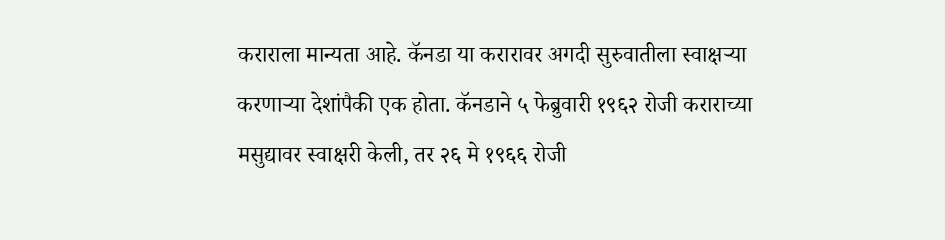कराराला मान्यता आहे. कॅनडा या करारावर अगदी सुरुवातीला स्वाक्षऱ्या करणाऱ्या देशांपैकी एक होता. कॅनडाने ५ फेब्रुवारी १९६२ रोजी कराराच्या मसुद्यावर स्वाक्षरी केली, तर २६ मे १९६६ रोजी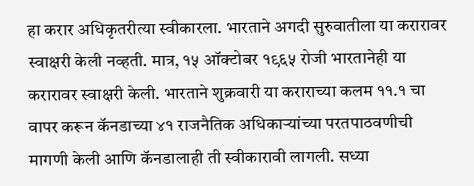हा करार अधिकृतरीत्या स्वीकारला. भारताने अगदी सुरुवातीला या करारावर स्वाक्षरी केली नव्हती. मात्र, १५ ऑक्टोबर १९६५ रोजी भारतानेही या करारावर स्वाक्षरी केली. भारताने शुक्रवारी या कराराच्या कलम ११.१ चा वापर करून कॅनडाच्या ४१ राजनैतिक अधिकाऱ्यांच्या परतपाठवणीची मागणी केली आणि कॅनडालाही ती स्वीकारावी लागली. सध्या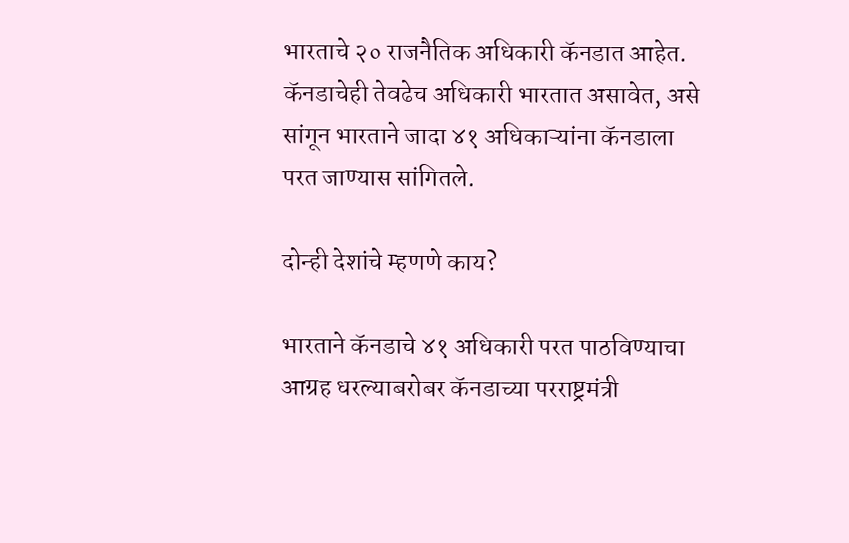भारताचे २० राजनैतिक अधिकारी कॅनडात आहेत. कॅनडाचेही तेवढेच अधिकारी भारतात असावेत, असे सांगून भारताने जादा ४१ अधिकाऱ्यांना कॅनडाला परत जाण्यास सांगितले.

दोन्ही देशांचे म्हणणे काय?

भारताने कॅनडाचे ४१ अधिकारी परत पाठविण्याचा आग्रह धरल्याबरोबर कॅनडाच्या परराष्ट्रमंत्री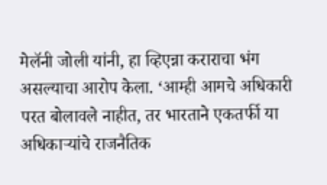मेलॅनी जोली यांनी, हा व्हिएन्ना कराराचा भंग असल्याचा आरोप केला. ‘आम्ही आमचे अधिकारी परत बोलावले नाहीत, तर भारताने एकतर्फी या अधिकाऱ्यांचे राजनैतिक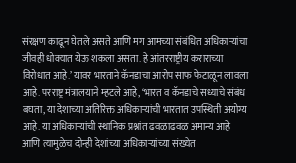संरक्षण काढून घेतले असते आणि मग आमच्या संबंधित अधिकाऱ्यांचा जीवही धोक्यात येऊ शकला असता. हे आंतरराष्ट्रीय कराराच्या विरोधात आहे.’ यावर भारताने कॅनडाचा आरोप साफ फेटाळून लावला आहे. परराष्ट्र मंत्रालयाने म्हटले आहे, ‘भारत व कॅनडाचे सध्याचे संबंध बघता, या देशाच्या अतिरिक्त अधिकाऱ्यांची भारतात उपस्थिती अयोग्य आहे. या अधिकाऱ्यांची स्थानिक प्रश्नांत ढवळाढवळ अमान्य आहे आणि त्यामुळेच दोन्ही देशांच्या अधिकाऱ्यांच्या संख्येत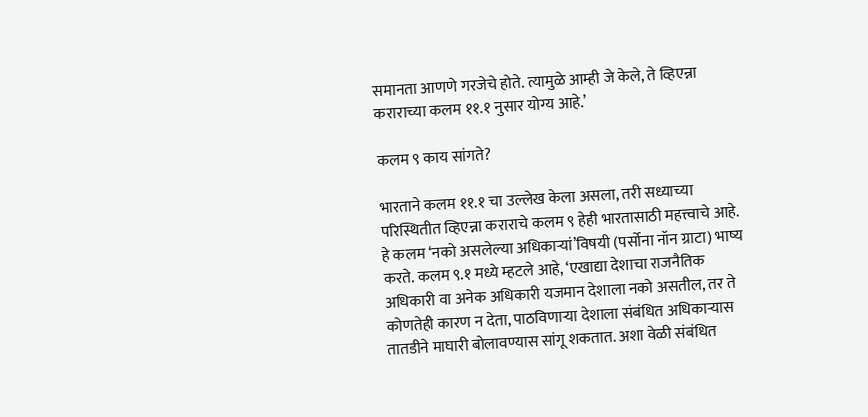समानता आणणे गरजेचे होते. त्यामुळे आम्ही जे केले, ते व्हिएन्ना कराराच्या कलम ११.१ नुसार योग्य आहे.’

कलम ९ काय सांगते?

भारताने कलम ११.१ चा उल्लेख केला असला, तरी सध्याच्या परिस्थितीत व्हिएन्ना कराराचे कलम ९ हेही भारतासाठी महत्त्वाचे आहे. हे कलम ‘नको असलेल्या अधिकाऱ्यां’विषयी (पर्सोना नॉन ग्राटा) भाष्य करते. कलम ९.१ मध्ये म्हटले आहे, ‘एखाद्या देशाचा राजनैतिक अधिकारी वा अनेक अधिकारी यजमान देशाला नको असतील, तर ते कोणतेही कारण न देता, पाठविणाऱ्या देशाला संबंधित अधिकाऱ्यास तातडीने माघारी बोलावण्यास सांगू शकतात. अशा वेळी संबंधित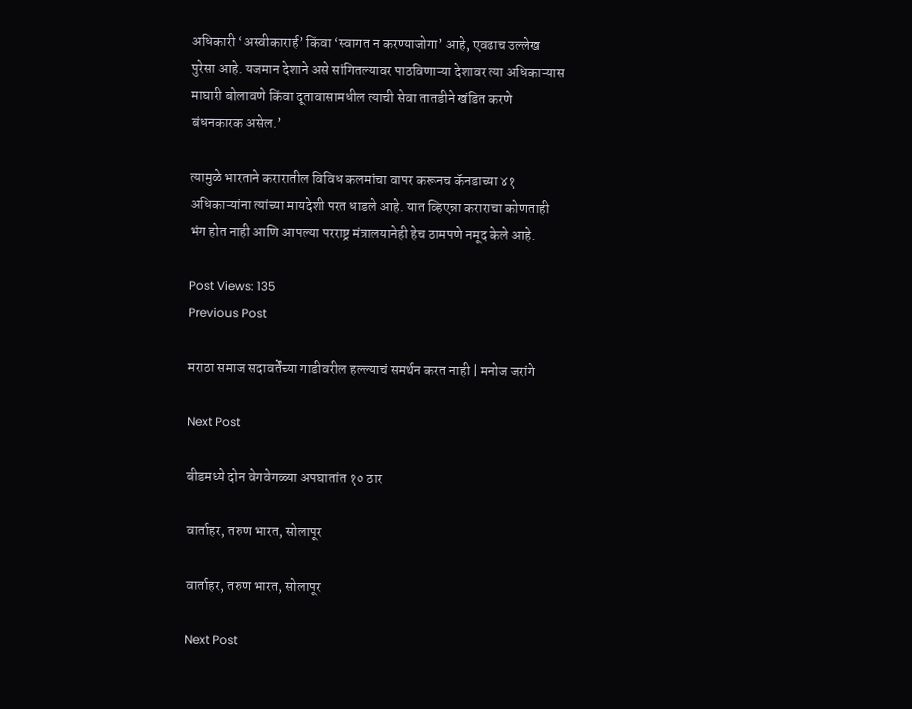अधिकारी ‘अस्वीकारार्ह’ किंवा ‘स्वागत न करण्याजोगा’ आहे, एवढाच उल्लेख पुरेसा आहे. यजमान देशाने असे सांगितल्यावर पाठविणाऱ्या देशावर त्या अधिकाऱ्यास माघारी बोलावणे किंवा दूतावासामधील त्याची सेवा तातडीने खंडित करणे बंधनकारक असेल.’

त्यामुळे भारताने करारातील विविध कलमांचा वापर करूनच कॅनडाच्या ४१ अधिकाऱ्यांना त्यांच्या मायदेशी परत धाडले आहे. यात व्हिएन्ना कराराचा कोणताही भंग होत नाही आणि आपल्या परराष्ट्र मंत्रालयानेही हेच ठामपणे नमूद केले आहे.

Post Views: 135
Previous Post

मराठा समाज सदावर्तेंच्या गाडीवरील हल्ल्याचं समर्थन करत नाही | मनोज जरांगे

Next Post

बीडमध्ये दोन वेगवेगळ्या अपघातांत १० ठार

वार्ताहर, तरुण भारत, सोलापूर

वार्ताहर, तरुण भारत, सोलापूर

Next Post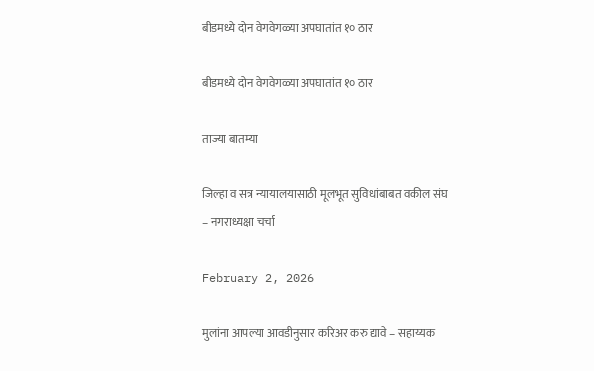बीडमध्ये दोन वेगवेगळ्या अपघातांत १० ठार

बीडमध्ये दोन वेगवेगळ्या अपघातांत १० ठार

ताज्या बातम्या

जिल्हा व सत्र न्यायालयासाठी मूलभूत सुविधांबाबत वकील संघ – नगराध्यक्षा चर्चा

February 2, 2026

मुलांना आपल्या आवडीनुसार करिअर करु द्यावे – सहाय्यक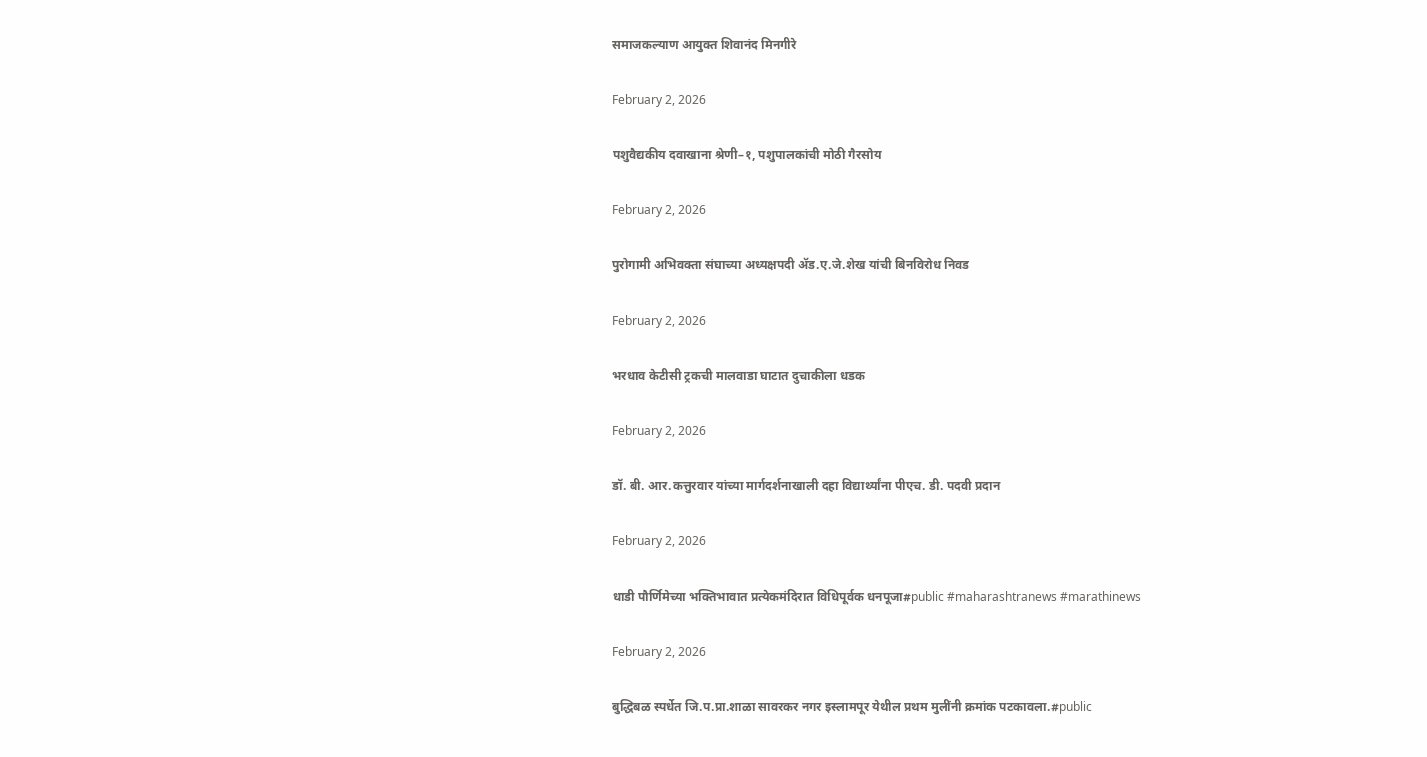समाजकल्याण आयुक्त शिवानंद मिनगीरे

February 2, 2026

पशुवैद्यकीय दवाखाना श्रेणी–१, पशुपालकांची मोठी गैरसोय

February 2, 2026

पुरोगामी अभिवक्ता संघाच्या अध्यक्षपदी ॲड.ए.जे.शेख यांची बिनविरोध निवड

February 2, 2026

भरधाव केटीसी ट्रकची मालवाडा घाटात दुचाकीला धडक

February 2, 2026

डॉ. बी. आर.कत्तुरवार यांच्या मार्गदर्शनाखाली दहा विद्यार्थ्यांना पीएच. डी. पदवी प्रदान

February 2, 2026

धाडी पौर्णिमेच्या भक्तिभावात प्रत्येकमंदिरात विधिपूर्वक धनपूजा#public #maharashtranews #marathinews

February 2, 2026

बुद्धिबळ स्पर्धेत जि.प.प्रा.शाळा सावरकर नगर इस्लामपूर येथील प्रथम मुलींनी क्रमांक पटकावला.#public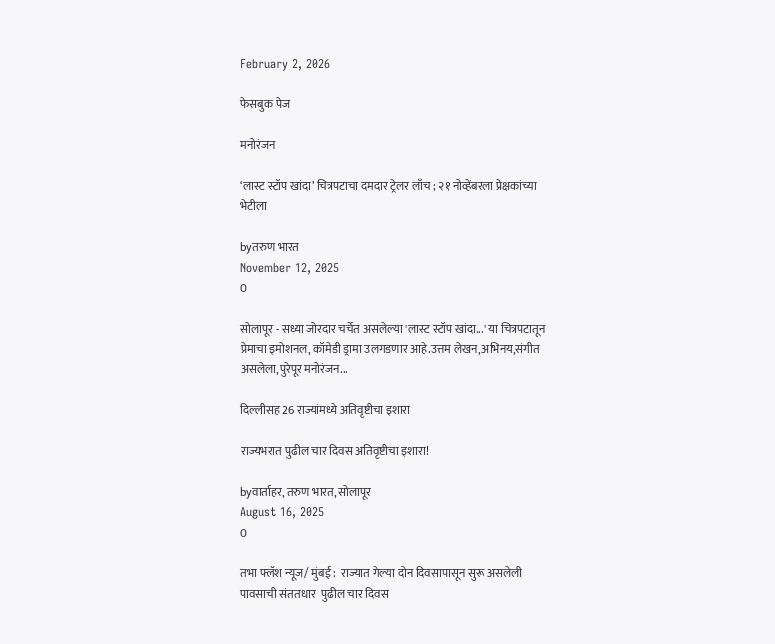February 2, 2026

फेसबुक पेज

मनोरंजन

‘लास्ट स्टॉप खांदा’ चित्रपटाचा दमदार ट्रेलर लाँच ; २१ नोव्हेंबरला प्रेक्षकांच्या भेटीला

byतरुण भारत
November 12, 2025
0

सोलापूर - सध्या जोरदार चर्चेत असलेल्या 'लास्ट स्टॉप खांदा...' या चित्रपटातून प्रेमाचा इमोशनल, कॉमेडी ड्रामा उलगडणार आहे.उत्तम लेखन,अभिनय,संगीत असलेला,पुरेपूर मनोरंजन...

दिल्लीसह 26 राज्यांमध्ये अतिवृष्टीचा इशारा

राज्यभरात पुढील चार दिवस अतिवृष्टीचा इशारा!

byवार्ताहर, तरुण भारत, सोलापूर
August 16, 2025
0

तभा फ्लॅश न्यूज/ मुंबई :  राज्यात गेल्या दोन दिवसापासून सुरू असलेली पावसाची संततधार  पुढील चार दिवस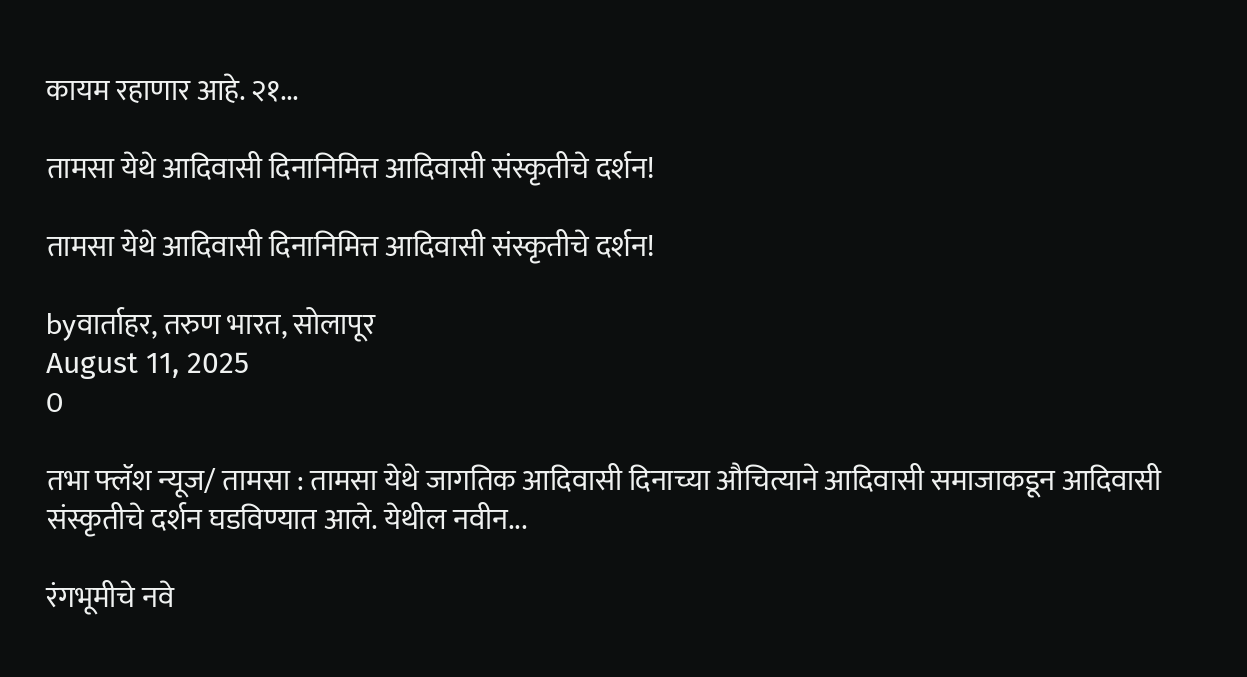कायम रहाणार आहे. २१...

तामसा येथे आदिवासी दिनानिमित्त आदिवासी संस्कृतीचे दर्शन!

तामसा येथे आदिवासी दिनानिमित्त आदिवासी संस्कृतीचे दर्शन!

byवार्ताहर, तरुण भारत, सोलापूर
August 11, 2025
0

तभा फ्लॅश न्यूज/ तामसा : तामसा येथे जागतिक आदिवासी दिनाच्या औचित्याने आदिवासी समाजाकडून आदिवासी संस्कृतीचे दर्शन घडविण्यात आले. येथील नवीन...

रंगभूमीचे नवे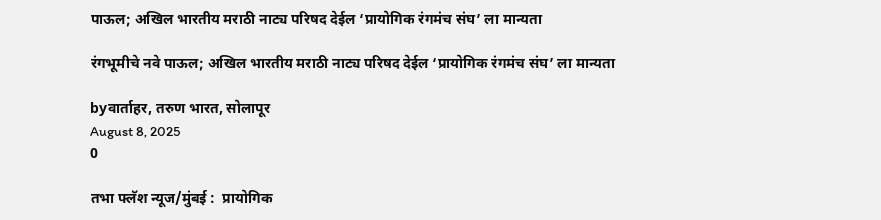पाऊल; अखिल भारतीय मराठी नाट्य परिषद देईल ‘प्रायोगिक रंगमंच संघ’ ला मान्यता

रंगभूमीचे नवे पाऊल; अखिल भारतीय मराठी नाट्य परिषद देईल ‘प्रायोगिक रंगमंच संघ’ ला मान्यता

byवार्ताहर, तरुण भारत, सोलापूर
August 8, 2025
0

तभा फ्लॅश न्यूज/मुंबई :  प्रायोगिक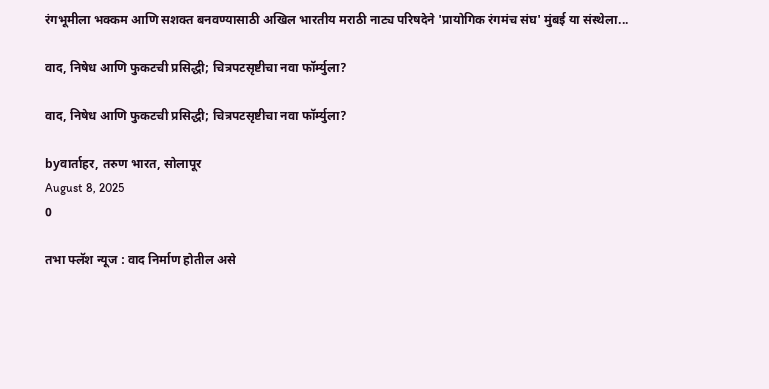रंगभूमीला भक्कम आणि सशक्त बनवण्यासाठी अखिल भारतीय मराठी नाट्य परिषदेने 'प्रायोगिक रंगमंच संघ' मुंबई या संस्थेला...

वाद, निषेध आणि फुकटची प्रसिद्धी; चित्रपटसृष्टीचा नवा फॉर्म्युला?

वाद, निषेध आणि फुकटची प्रसिद्धी; चित्रपटसृष्टीचा नवा फॉर्म्युला?

byवार्ताहर, तरुण भारत, सोलापूर
August 8, 2025
0

तभा फ्लॅश न्यूज : वाद निर्माण होतील असे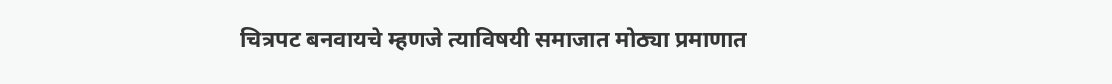चित्रपट बनवायचे म्हणजे त्याविषयी समाजात मोठ्या प्रमाणात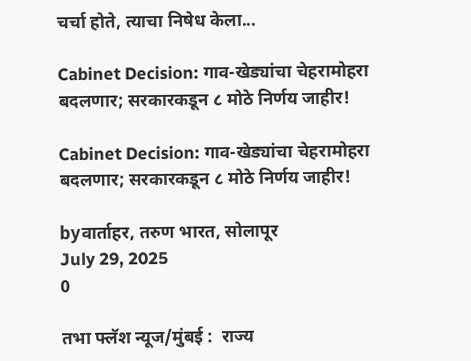चर्चा होते, त्याचा निषेध केला...

Cabinet Decision: गाव-खेड्यांचा चेहरामोहरा बदलणार; सरकारकडून ८ मोठे निर्णय जाहीर!

Cabinet Decision: गाव-खेड्यांचा चेहरामोहरा बदलणार; सरकारकडून ८ मोठे निर्णय जाहीर!

byवार्ताहर, तरुण भारत, सोलापूर
July 29, 2025
0

तभा फ्लॅश न्यूज/मुंबई :  राज्य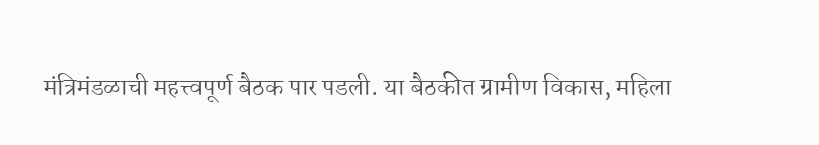मंत्रिमंडळाची महत्त्वपूर्ण बैठक पार पडली. या बैठकीत ग्रामीण विकास, महिला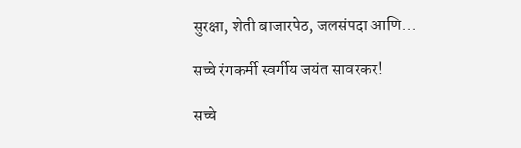सुरक्षा, शेती बाजारपेठ, जलसंपदा आणि...

सच्चे रंगकर्मी स्वर्गीय जयंत सावरकर!

सच्चे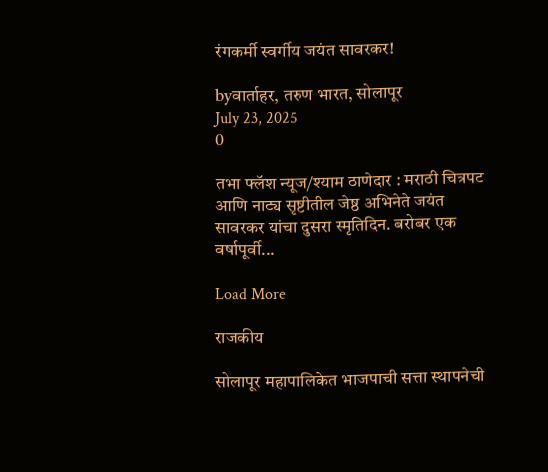रंगकर्मी स्वर्गीय जयंत सावरकर!

byवार्ताहर, तरुण भारत, सोलापूर
July 23, 2025
0

तभा फ्लॅश न्यूज/श्याम ठाणेदार : मराठी चित्रपट आणि नाट्य सृष्टीतील जेष्ठ अभिनेते जयंत सावरकर यांचा दुसरा स्मृतिदिन. बरोबर एक वर्षापूर्वी...

Load More

राजकीय

सोलापूर महापालिकेत भाजपाची सत्ता स्थापनेची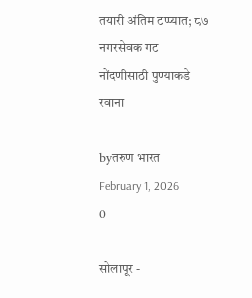तयारी अंतिम टप्प्यात; ८७ नगरसेवक गट नोंदणीसाठी पुण्याकडे रवाना

byतरुण भारत
February 1, 2026
0

सोलापूर -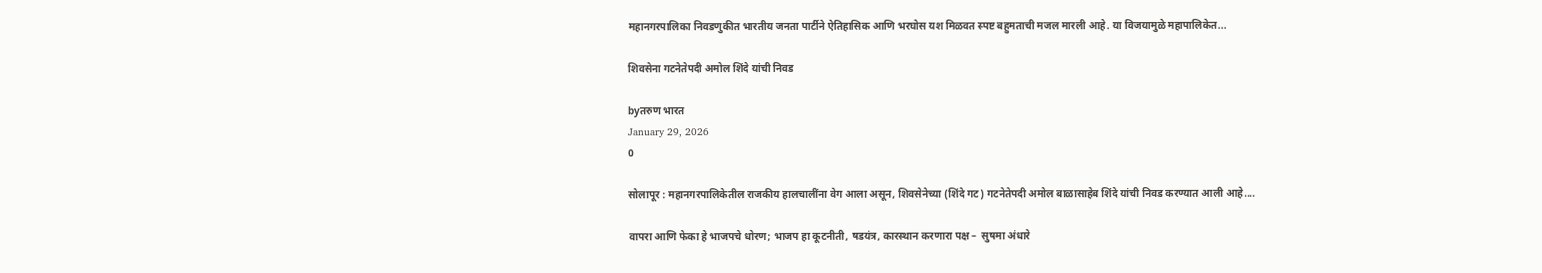महानगरपालिका निवडणुकीत भारतीय जनता पार्टीने ऐतिहासिक आणि भरघोस यश मिळवत स्पष्ट बहुमताची मजल मारली आहे. या विजयामुळे महापालिकेत...

शिवसेना गटनेतेपदी अमोल शिंदे यांची निवड

byतरुण भारत
January 29, 2026
0

सोलापूर : महानगरपालिकेतील राजकीय हालचालींना वेग आला असून, शिवसेनेच्या (शिंदे गट) गटनेतेपदी अमोल बाळासाहेब शिंदे यांची निवड करण्यात आली आहे....

वापरा आणि फेका हे भाजपचे धोरण; भाजप हा कूटनीती, षडयंत्र, कारस्थान करणारा पक्ष –  सुषमा अंधारे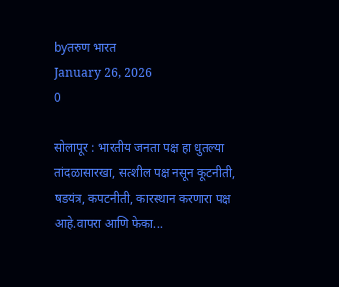byतरुण भारत
January 26, 2026
0

सोलापूर : भारतीय जनता पक्ष हा धुतल्या तांदळासारखा, सत्शील पक्ष नसून कूटनीती, षडयंत्र, कपटनीती, कारस्थान करणारा पक्ष आहे.वापरा आणि फेका...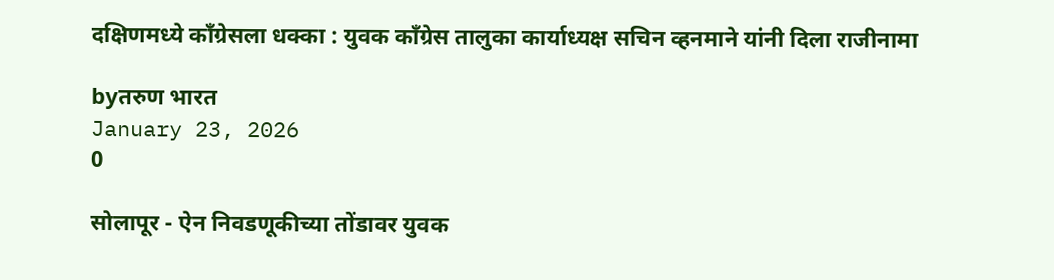दक्षिणमध्ये कॉंग्रेसला धक्का : युवक कॉंग्रेस तालुका कार्याध्यक्ष सचिन व्हनमाने यांनी दिला राजीनामा

byतरुण भारत
January 23, 2026
0

सोलापूर - ऐन निवडणूकीच्या तोंडावर युवक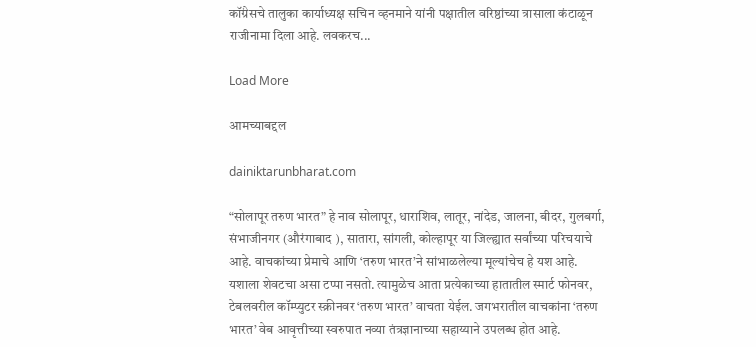कॉंग्रेसचे तालुका कार्याध्यक्ष सचिन व्हनमाने यांनी पक्षातील वरिष्ठांच्या त्रासाला कंटाळून राजीनामा दिला आहे. लवकरच...

Load More

आमच्याबद्दल

dainiktarunbharat.com

“सोलापूर तरुण भारत” हे नाव सोलापूर, धाराशिव, लातूर, नांदेड, जालना, बीदर, गुलबर्गा, संभाजीनगर (औरंगाबाद ), सातारा, सांगली, कोल्हापूर या जिल्ह्यात सर्वांच्या परिचयाचे आहे. वाचकांच्या प्रेमाचे आणि ‘तरुण भारत’ने सांभाळलेल्या मूल्यांचेच हे यश आहे.
यशाला शेवटचा असा टप्पा नसतो. त्यामुळेच आता प्रत्येकाच्या हातातील स्मार्ट फोनवर, टेबलवरील कॉम्प्युटर स्क्रीनवर ‘तरुण भारत’ वाचता येईल. जगभरातील वाचकांना ‘तरुण भारत’ वेब आवृत्तीच्या स्वरुपात नव्या तंत्रज्ञानाच्या सहाय्याने उपलब्ध होत आहे.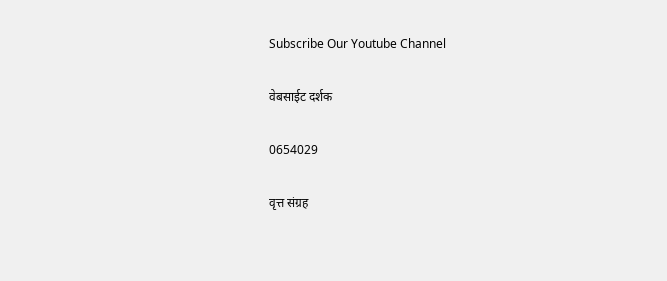Subscribe Our Youtube Channel

वेबसाईट दर्शक

0654029

वृत्त संग्रह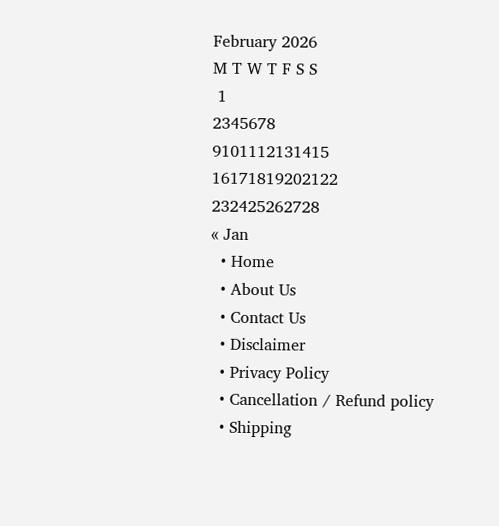February 2026
M T W T F S S
 1
2345678
9101112131415
16171819202122
232425262728
« Jan
  • Home
  • About Us
  • Contact Us
  • Disclaimer
  • Privacy Policy
  • Cancellation / Refund policy
  • Shipping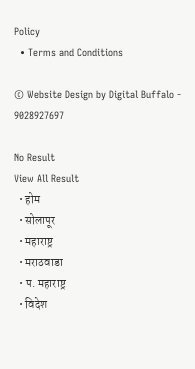Policy
  • Terms and Conditions

© Website Design by Digital Buffalo - 9028927697

No Result
View All Result
  • होम
  • सोलापूर
  • महाराष्ट्र
  • मराठवाडा
  • प. महाराष्ट्र
  • विदेश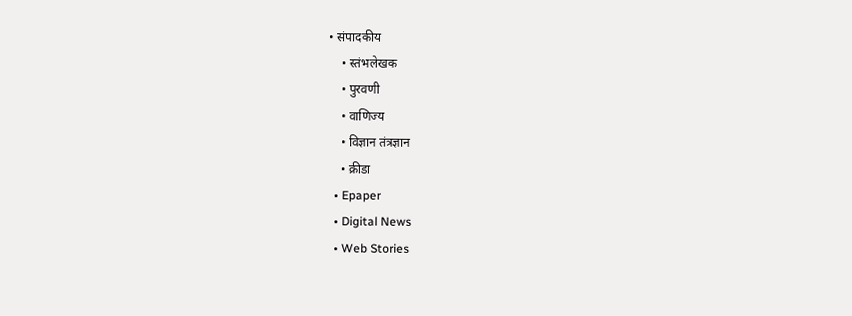• संपादकीय
    • स्तंभलेखक
    • पुरवणी
    • वाणिज्य
    • विज्ञान तंत्रज्ञान
    • क्रीडा
  • Epaper
  • Digital News
  • Web Stories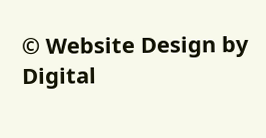© Website Design by Digital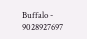Buffalo - 9028927697